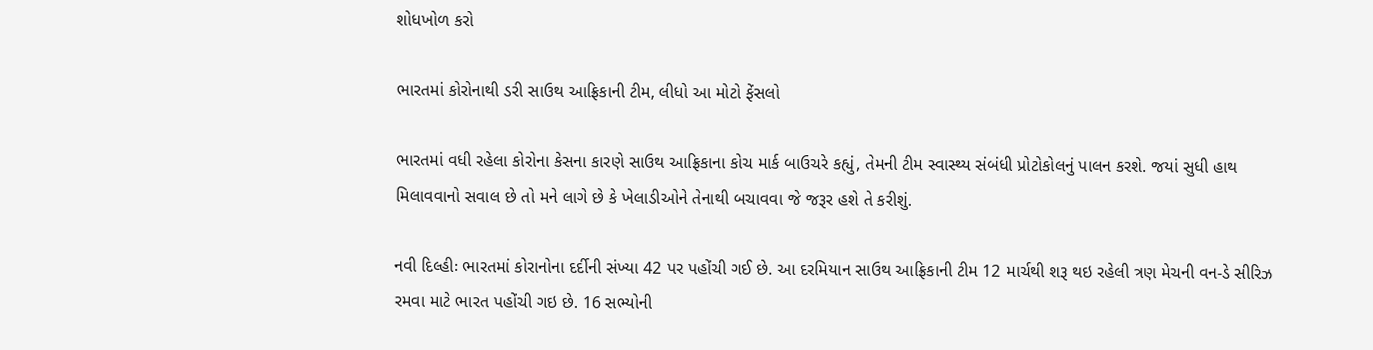શોધખોળ કરો

ભારતમાં કોરોનાથી ડરી સાઉથ આફ્રિકાની ટીમ, લીધો આ મોટો ફેંસલો

ભારતમાં વધી રહેલા કોરોના કેસના કારણે સાઉથ આફ્રિકાના કોચ માર્ક બાઉચરે કહ્યું, તેમની ટીમ સ્વાસ્થ્ય સંબંધી પ્રોટોકોલનું પાલન કરશે. જયાં સુધી હાથ મિલાવવાનો સવાલ છે તો મને લાગે છે કે ખેલાડીઓને તેનાથી બચાવવા જે જરૂર હશે તે કરીશું.

નવી દિલ્હીઃ ભારતમાં કોરાનોના દર્દીની સંખ્યા 42 પર પહોંચી ગઈ છે. આ દરમિયાન સાઉથ આફ્રિકાની ટીમ 12 માર્ચથી શરૂ થઇ રહેલી ત્રણ મેચની વન-ડે સીરિઝ રમવા માટે ભારત પહોંચી ગઇ છે. 16 સભ્યોની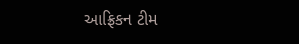આફ્રિકન ટીમ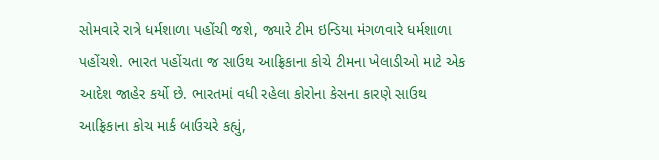સોમવારે રાત્રે ધર્મશાળા પહોંચી જશે, જ્યારે ટીમ ઇન્ડિયા મંગળવારે ધર્મશાળા પહોંચશે. ભારત પહોંચતા જ સાઉથ આફ્રિકાના કોચે ટીમના ખેલાડીઓ માટે એક આદેશ જાહેર કર્યો છે. ભારતમાં વધી રહેલા કોરોના કેસના કારણે સાઉથ આફ્રિકાના કોચ માર્ક બાઉચરે કહ્યું,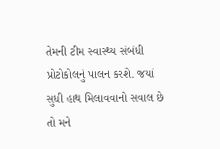તેમની ટીમ સ્વાસ્થ્ય સંબંધી પ્રોટોકોલનું પાલન કરશે. જયાં સુધી હાથ મિલાવવાનો સવાલ છે તો મને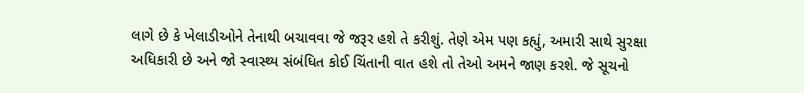લાગે છે કે ખેલાડીઓને તેનાથી બચાવવા જે જરૂર હશે તે કરીશું. તેણે એમ પણ કહ્યું, અમારી સાથે સુરક્ષા અધિકારી છે અને જો સ્વાસ્થ્ય સંબંધિત કોઈ ચિંતાની વાત હશે તો તેઓ અમને જાણ કરશે. જે સૂચનો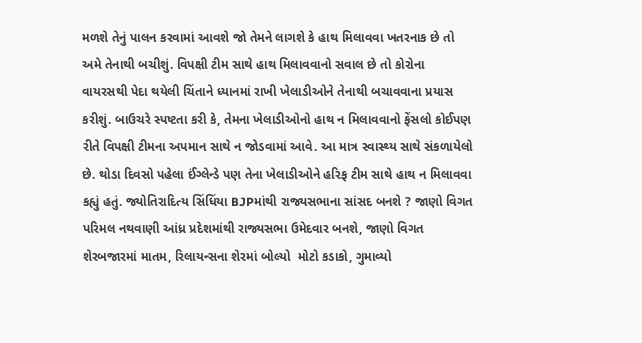મળશે તેનું પાલન કરવામાં આવશે જો તેમને લાગશે કે હાથ મિલાવવા ખતરનાક છે તો અમે તેનાથી બચીશું. વિપક્ષી ટીમ સાથે હાથ મિલાવવાનો સવાલ છે તો કોરોના વાયરસથી પેદા થયેલી ચિંતાને ધ્યાનમાં રાખી ખેલાડીઓને તેનાથી બચાવવાના પ્રયાસ કરીશું. બાઉચરે સ્પષ્ટતા કરી કે, તેમના ખેલાડીઓનો હાથ ન મિલાવવાનો ફેંસલો કોઈપણ રીતે વિપક્ષી ટીમના અપમાન સાથે ન જોડવામાં આવે. આ માત્ર સ્વાસ્થ્ય સાથે સંકળાયેલો છે. થોડા દિવસો પહેલા ઈંગ્લેન્ડે પણ તેના ખેલાડીઓને હરિફ ટીમ સાથે હાથ ન મિલાવવા કહ્યું હતું. જ્યોતિરાદિત્ય સિંધિંયા BJPમાંથી રાજ્યસભાના સાંસદ બનશે ? જાણો વિગત પરિમલ નથવાણી આંધ્ર પ્રદેશમાંથી રાજ્યસભા ઉમેદવાર બનશે, જાણો વિગત શેરબજારમાં માતમ, રિલાયન્સના શેરમાં બોલ્યો  મોટો કડાકો, ગુમાવ્યો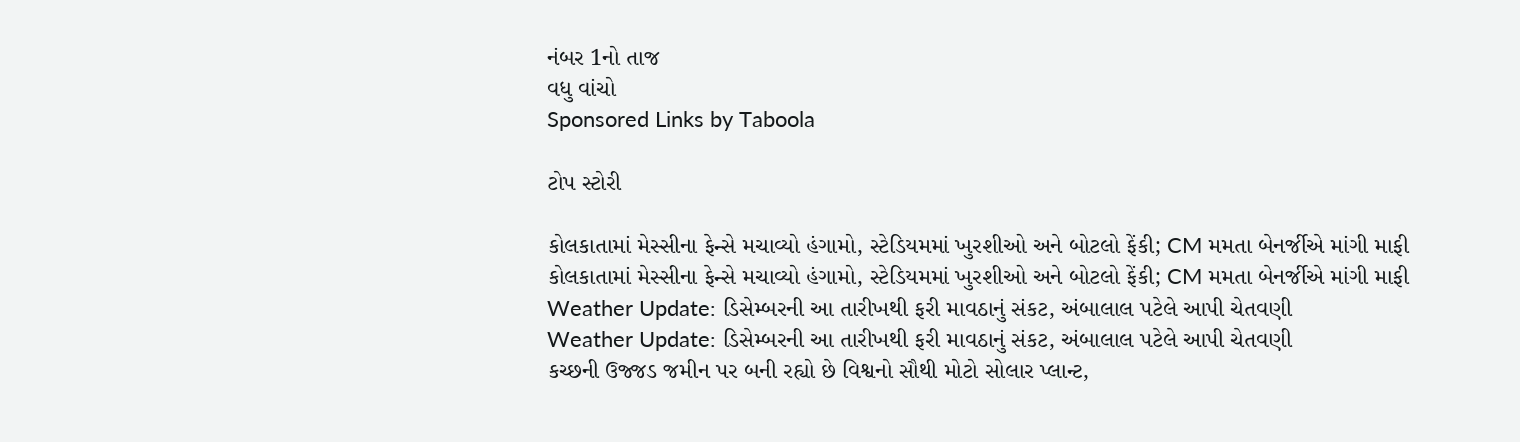નંબર 1નો તાજ
વધુ વાંચો
Sponsored Links by Taboola

ટોપ સ્ટોરી

કોલકાતામાં મેસ્સીના ફેન્સે મચાવ્યો હંગામો, સ્ટેડિયમમાં ખુરશીઓ અને બોટલો ફેંકી; CM મમતા બેનર્જીએ માંગી માફી
કોલકાતામાં મેસ્સીના ફેન્સે મચાવ્યો હંગામો, સ્ટેડિયમમાં ખુરશીઓ અને બોટલો ફેંકી; CM મમતા બેનર્જીએ માંગી માફી
Weather Update: ડિસેમ્બરની આ તારીખથી ફરી માવઠાનું સંકટ, અંબાલાલ પટેલે આપી ચેતવણી
Weather Update: ડિસેમ્બરની આ તારીખથી ફરી માવઠાનું સંકટ, અંબાલાલ પટેલે આપી ચેતવણી
કચ્છની ઉજ્જડ જમીન પર બની રહ્યો છે વિશ્વનો સૌથી મોટો સોલાર પ્લાન્ટ,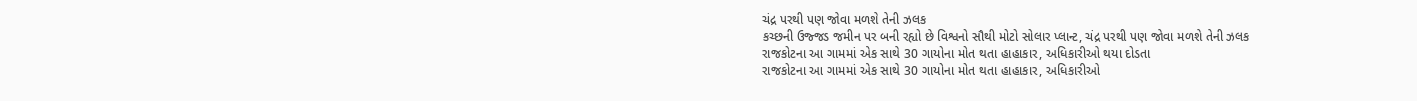ચંદ્ર પરથી પણ જોવા મળશે તેની ઝલક
કચ્છની ઉજ્જડ જમીન પર બની રહ્યો છે વિશ્વનો સૌથી મોટો સોલાર પ્લાન્ટ, ચંદ્ર પરથી પણ જોવા મળશે તેની ઝલક
રાજકોટના આ ગામમાં એક સાથે 30 ગાયોના મોત થતા હાહાકાર, અધિકારીઓ થયા દોડતા
રાજકોટના આ ગામમાં એક સાથે 30 ગાયોના મોત થતા હાહાકાર, અધિકારીઓ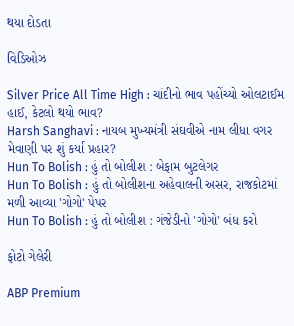થયા દોડતા

વિડિઓઝ

Silver Price All Time High : ચાંદીનો ભાવ પહોંચ્યો ઓલટાઈમ હાઈ, કેટલો થયો ભાવ?
Harsh Sanghavi : નાયબ મુખ્યમંત્રી સંઘવીએ નામ લીધા વગર મેવાણી પર શું કર્યા પ્રહાર?
Hun To Bolish : હું તો બોલીશ : બેફામ બુટલેગર
Hun To Bolish : હું તો બોલીશના અહેવાલની અસર, રાજકોટમાં મળી આવ્યા 'ગોગો' પેપર
Hun To Bolish : હું તો બોલીશ : ગંજેડીનો 'ગોગો' બંધ કરો

ફોટો ગેલેરી

ABP Premium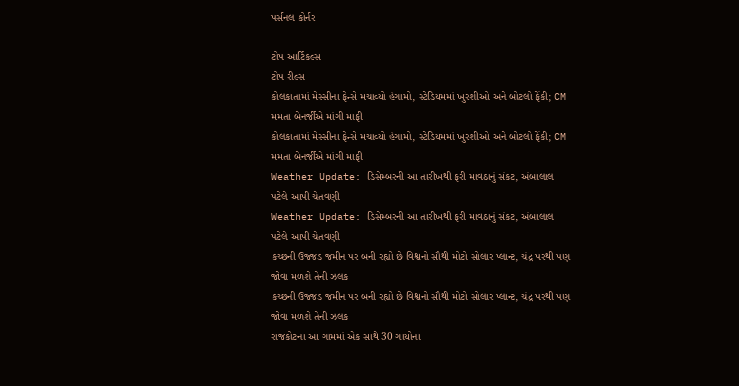પર્સનલ કોર્નર

ટોપ આર્ટિકલ્સ
ટોપ રીલ્સ
કોલકાતામાં મેસ્સીના ફેન્સે મચાવ્યો હંગામો, સ્ટેડિયમમાં ખુરશીઓ અને બોટલો ફેંકી; CM મમતા બેનર્જીએ માંગી માફી
કોલકાતામાં મેસ્સીના ફેન્સે મચાવ્યો હંગામો, સ્ટેડિયમમાં ખુરશીઓ અને બોટલો ફેંકી; CM મમતા બેનર્જીએ માંગી માફી
Weather Update: ડિસેમ્બરની આ તારીખથી ફરી માવઠાનું સંકટ, અંબાલાલ પટેલે આપી ચેતવણી
Weather Update: ડિસેમ્બરની આ તારીખથી ફરી માવઠાનું સંકટ, અંબાલાલ પટેલે આપી ચેતવણી
કચ્છની ઉજ્જડ જમીન પર બની રહ્યો છે વિશ્વનો સૌથી મોટો સોલાર પ્લાન્ટ, ચંદ્ર પરથી પણ જોવા મળશે તેની ઝલક
કચ્છની ઉજ્જડ જમીન પર બની રહ્યો છે વિશ્વનો સૌથી મોટો સોલાર પ્લાન્ટ, ચંદ્ર પરથી પણ જોવા મળશે તેની ઝલક
રાજકોટના આ ગામમાં એક સાથે 30 ગાયોના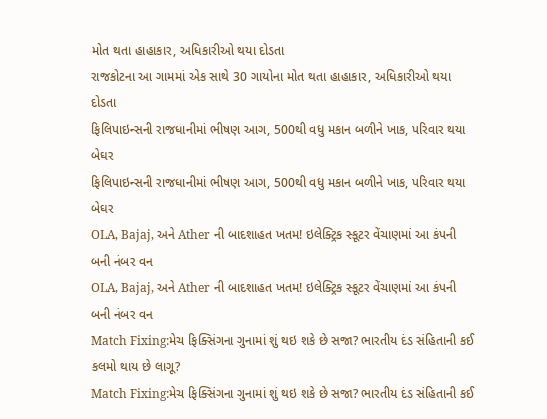મોત થતા હાહાકાર, અધિકારીઓ થયા દોડતા
રાજકોટના આ ગામમાં એક સાથે 30 ગાયોના મોત થતા હાહાકાર, અધિકારીઓ થયા દોડતા
ફિલિપાઇન્સની રાજધાનીમાં ભીષણ આગ, 500થી વધુ મકાન બળીને ખાક, પરિવાર થયા બેઘર
ફિલિપાઇન્સની રાજધાનીમાં ભીષણ આગ, 500થી વધુ મકાન બળીને ખાક, પરિવાર થયા બેઘર
OLA, Bajaj, અને Ather ની બાદશાહત ખતમ! ઇલેક્ટ્રિક સ્કૂટર વેંચાણમાં આ કંપની બની નંબર વન
OLA, Bajaj, અને Ather ની બાદશાહત ખતમ! ઇલેક્ટ્રિક સ્કૂટર વેંચાણમાં આ કંપની બની નંબર વન
Match Fixing:મેચ ફિક્સિંગના ગુનામાં શું થઇ શકે છે સજા? ભારતીય દંડ સંહિતાની કઈ કલમો થાય છે લાગૂ?
Match Fixing:મેચ ફિક્સિંગના ગુનામાં શું થઇ શકે છે સજા? ભારતીય દંડ સંહિતાની કઈ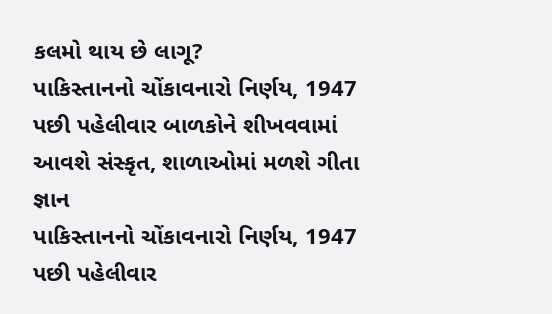કલમો થાય છે લાગૂ?
પાકિસ્તાનનો ચોંકાવનારો નિર્ણય, 1947 પછી પહેલીવાર બાળકોને શીખવવામાં આવશે સંસ્કૃત, શાળાઓમાં મળશે ગીતા જ્ઞાન
પાકિસ્તાનનો ચોંકાવનારો નિર્ણય, 1947 પછી પહેલીવાર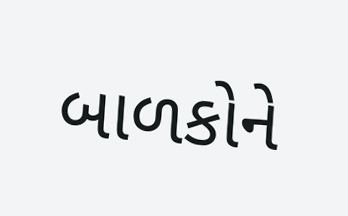બાળકોને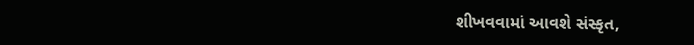શીખવવામાં આવશે સંસ્કૃત,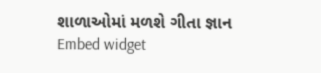શાળાઓમાં મળશે ગીતા જ્ઞાન
Embed widget